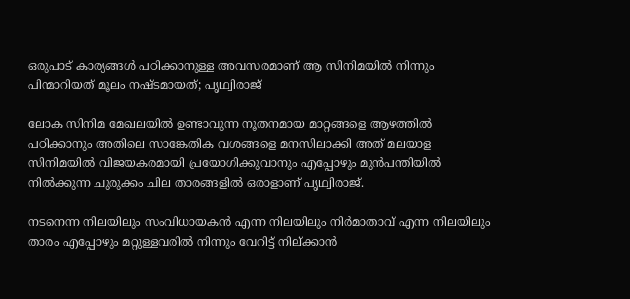ഒരുപാട് കാര്യങ്ങള്‍ പഠിക്കാനുള്ള അവസരമാണ് ആ സിനിമയിൽ നിന്നും പിന്മാറിയത് മൂലം നഷ്ടമായത്; പൃഥ്വിരാജ്

ലോക സിനിമ മേഖലയിൽ ഉണ്ടാവുന്ന നൂതനമായ മാറ്റങ്ങളെ ആഴത്തിൽ പഠിക്കാനും അതിലെ സാങ്കേതിക വശങ്ങളെ മനസിലാക്കി അത് മലയാള സിനിമയിൽ വിജയകരമായി പ്രയോഗിക്കുവാനും എപ്പോഴും മുൻപന്തിയിൽ നിൽക്കുന്ന ചുരുക്കം ചില താരങ്ങളിൽ ഒരാളാണ് പൃഥ്വിരാജ്.

നടനെന്ന നിലയിലും സംവിധായകൻ എന്ന നിലയിലും നിർമാതാവ് എന്ന നിലയിലും താരം എപ്പോഴും മറ്റുള്ളവരിൽ നിന്നും വേറിട്ട് നില്ക്കാൻ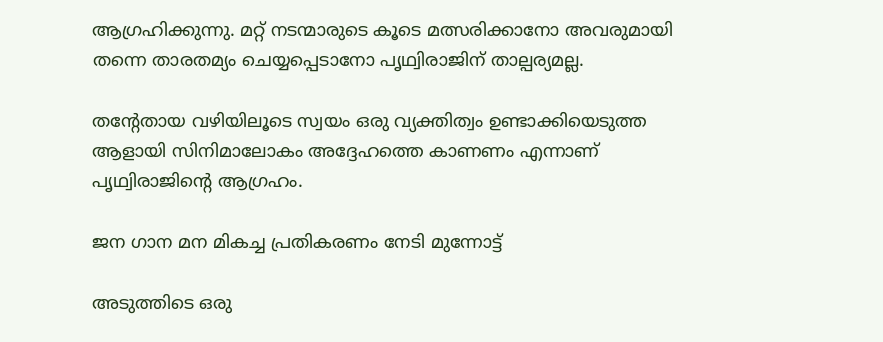ആഗ്രഹിക്കുന്നു. മറ്റ് നടന്മാരുടെ കൂടെ മത്സരിക്കാനോ അവരുമായി തന്നെ താരതമ്യം ചെയ്യപ്പെടാനോ പൃഥ്വിരാജിന് താല്പര്യമല്ല.

തന്റേതായ വഴിയിലൂടെ സ്വയം ഒരു വ്യക്തിത്വം ഉണ്ടാക്കിയെടുത്ത ആളായി സിനിമാലോകം അദ്ദേഹത്തെ കാണണം എന്നാണ് പൃഥ്വിരാജിന്റെ ആഗ്രഹം.

ജന ഗാന മന മികച്ച പ്രതികരണം നേടി മുന്നോട്ട്

അടുത്തിടെ ഒരു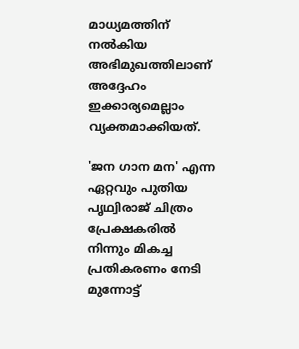മാധ്യമത്തിന് നൽകിയ അഭിമുഖത്തിലാണ് അദ്ദേഹം ഇക്കാര്യമെല്ലാം വ്യക്തമാക്കിയത്.

'ജന ഗാന മന' എന്ന ഏറ്റവും പുതിയ പൃഥ്വിരാജ് ചിത്രം പ്രേക്ഷകരിൽ നിന്നും മികച്ച പ്രതികരണം നേടി മുന്നോട്ട്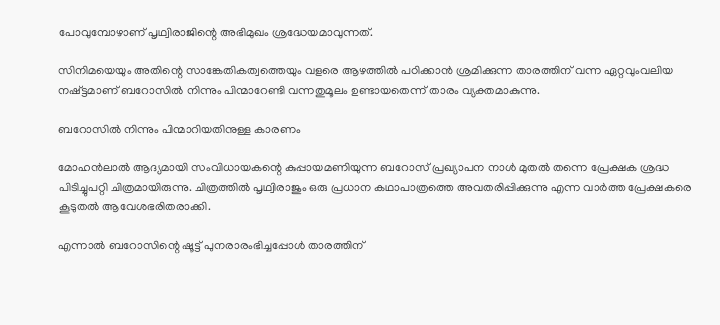പോവുമ്പോഴാണ് പൃഥ്വിരാജിന്റെ അഭിമുഖം ശ്രദ്ധേയമാവുന്നത്.

സിനിമയെയും അതിന്റെ സാങ്കേതികത്വത്തെയും വളരെ ആഴത്തിൽ പഠിക്കാൻ ശ്രമിക്കുന്ന താരത്തിന് വന്ന ഏറ്റവുംവലിയ നഷ്ട്ടമാണ് ബറോസിൽ നിന്നും പിന്മാറേണ്ടി വന്നതുമൂലം ഉണ്ടായതെന്ന് താരം വ്യക്തമാകുന്നു.

ബറോസിൽ നിന്നും പിന്മാറിയതിനുള്ള കാരണം

മോഹന്‍ലാല്‍ ആദ്യമായി സംവിധായകന്റെ കുപ്പായമണിയുന്ന ബറോസ് പ്രഖ്യാപന നാള്‍ മുതല്‍ തന്നെ പ്രേക്ഷക ശ്രദ്ധ പിടിച്ചുപറ്റി ചിത്രമായിരുന്നു. ചിത്രത്തില്‍ പൃഥ്വിരാജും ഒരു പ്രധാന കഥാപാത്രത്തെ അവതരിപ്പിക്കുന്നു എന്ന വാര്‍ത്ത പ്രേക്ഷകരെ കൂടുതല്‍ ആവേശഭരിതരാക്കി.

എന്നാല്‍ ബറോസിന്റെ ഷൂട്ട് പുനരാരംഭിച്ചപ്പോൾ താരത്തിന്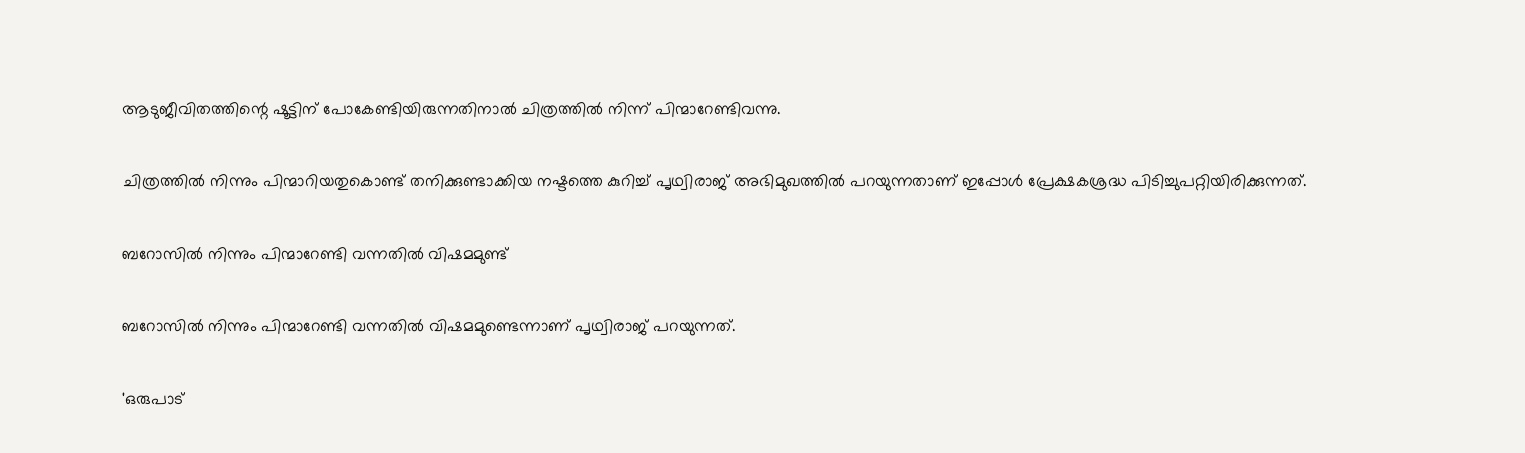ആടുജീവിതത്തിന്റെ ഷൂട്ടിന് പോകേണ്ടിയിരുന്നതിനാൽ ചിത്രത്തില്‍ നിന്ന് പിന്മാറേണ്ടിവന്നു.

ചിത്രത്തില്‍ നിന്നും പിന്മാറിയതുകൊണ്ട് തനിക്കുണ്ടാക്കിയ നഷ്ടത്തെ കുറിച്ച് പൃഥ്വിരാജ് അഭിമുഖത്തിൽ പറയുന്നതാണ് ഇപ്പോൾ പ്രേക്ഷകശ്രദ്ധ പിടിച്ചുപറ്റിയിരിക്കുന്നത്.

ബറോസില്‍ നിന്നും പിന്മാറേണ്ടി വന്നതില്‍ വിഷമമുണ്ട്

ബറോസില്‍ നിന്നും പിന്മാറേണ്ടി വന്നതില്‍ വിഷമമുണ്ടെന്നാണ് പൃഥ്വിരാജ് പറയുന്നത്.

'ഒരുപാട്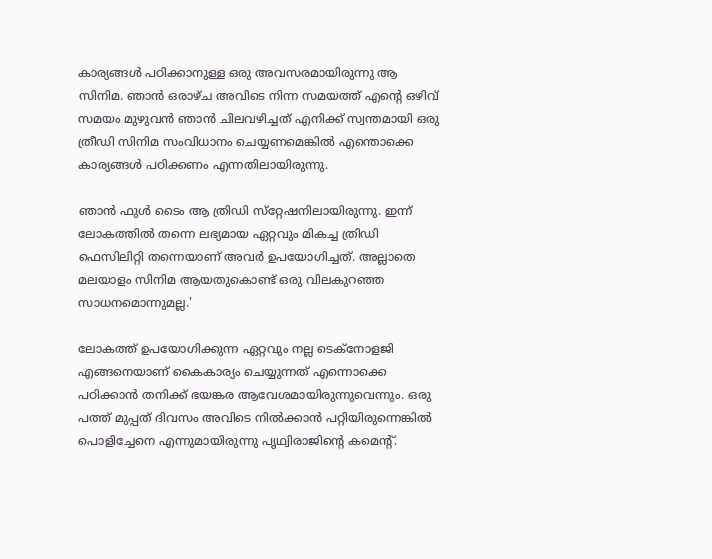കാര്യങ്ങള്‍ പഠിക്കാനുള്ള ഒരു അവസരമായിരുന്നു ആ സിനിമ. ഞാന്‍ ഒരാഴ്ച അവിടെ നിന്ന സമയത്ത് എന്റെ ഒഴിവ് സമയം മുഴുവന്‍ ഞാന്‍ ചിലവഴിച്ചത് എനിക്ക് സ്വന്തമായി ഒരു ത്രീഡി സിനിമ സംവിധാനം ചെയ്യണമെങ്കില്‍ എന്തൊക്കെ കാര്യങ്ങള്‍ പഠിക്കണം എന്നതിലായിരുന്നു.

ഞാന്‍ ഫുള്‍ ടൈം ആ ത്രിഡി സ്‌റ്റേഷനിലായിരുന്നു. ഇന്ന് ലോകത്തില്‍ തന്നെ ലഭ്യമായ ഏറ്റവും മികച്ച ത്രിഡി ഫെസിലിറ്റി തന്നെയാണ് അവര്‍ ഉപയോഗിച്ചത്. അല്ലാതെ മലയാളം സിനിമ ആയതുകൊണ്ട് ഒരു വിലകുറഞ്ഞ സാധനമൊന്നുമല്ല.'

ലോകത്ത് ഉപയോഗിക്കുന്ന ഏറ്റവും നല്ല ടെക്‌നോളജി എങ്ങനെയാണ് കൈകാര്യം ചെയ്യുന്നത് എന്നൊക്കെ പഠിക്കാൻ തനിക്ക് ഭയങ്കര ആവേശമായിരുന്നുവെന്നും. ഒരു പത്ത് മുപ്പത് ദിവസം അവിടെ നില്‍ക്കാന്‍ പറ്റിയിരുന്നെങ്കില്‍ പൊളിച്ചേനെ എന്നുമായിരുന്നു പൃഥ്വിരാജിന്റെ കമെന്റ്.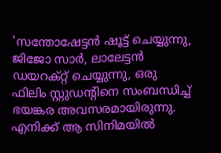'സന്തോഷേട്ടന്‍ ഷൂട്ട് ചെയ്യുന്നു, ജിജോ സാര്‍, ലാലേട്ടന്‍ ഡയറക്റ്റ് ചെയ്യുന്നു, ഒരു ഫിലിം സ്റ്റുഡന്റിനെ സംബന്ധിച്ച് ഭയങ്കര അവസരമായിരുന്നു. എനിക്ക് ആ സിനിമയില്‍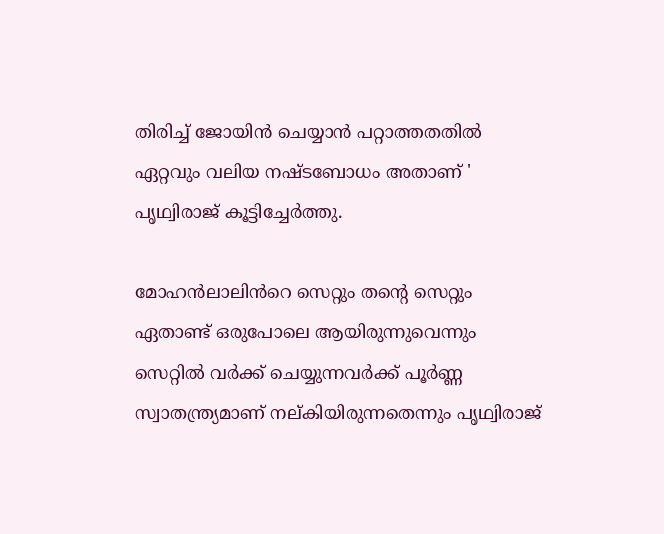തിരിച്ച് ജോയിന്‍ ചെയ്യാന്‍ പറ്റാത്തതതില്‍ ഏറ്റവും വലിയ നഷ്ടബോധം അതാണ് ' പൃഥ്വിരാജ് കൂട്ടിച്ചേർത്തു.

മോഹൻലാലിൻറെ സെറ്റും തന്റെ സെറ്റും ഏതാണ്ട് ഒരുപോലെ ആയിരുന്നുവെന്നും സെറ്റിൽ വർക്ക് ചെയ്യുന്നവർക്ക് പൂർണ്ണ സ്വാതന്ത്ര്യമാണ് നല്കിയിരുന്നതെന്നും പൃഥ്വിരാജ്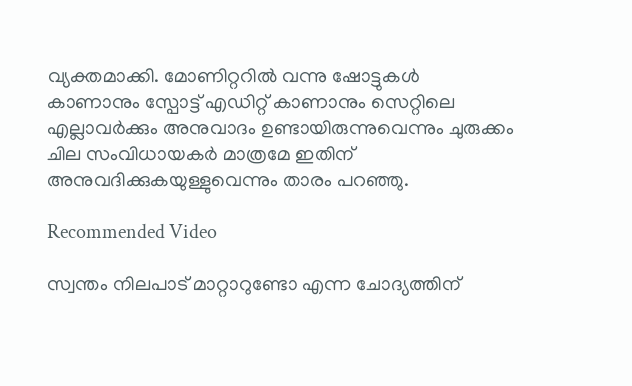വ്യക്തമാക്കി. മോണിറ്ററിൽ വന്നു ഷോട്ടുകൾ കാണാനും സ്പോട്ട് എഡിറ്റ് കാണാനും സെറ്റിലെ എല്ലാവർക്കും അനുവാദം ഉണ്ടായിരുന്നുവെന്നും ചുരുക്കം ചില സംവിധായകർ മാത്രമേ ഇതിന് അനുവദിക്കുകയുള്ളുവെന്നും താരം പറഞ്ഞു.

Recommended Video

സ്വന്തം നിലപാട് മാറ്റാറുണ്ടോ എന്ന ചോദ്യത്തിന്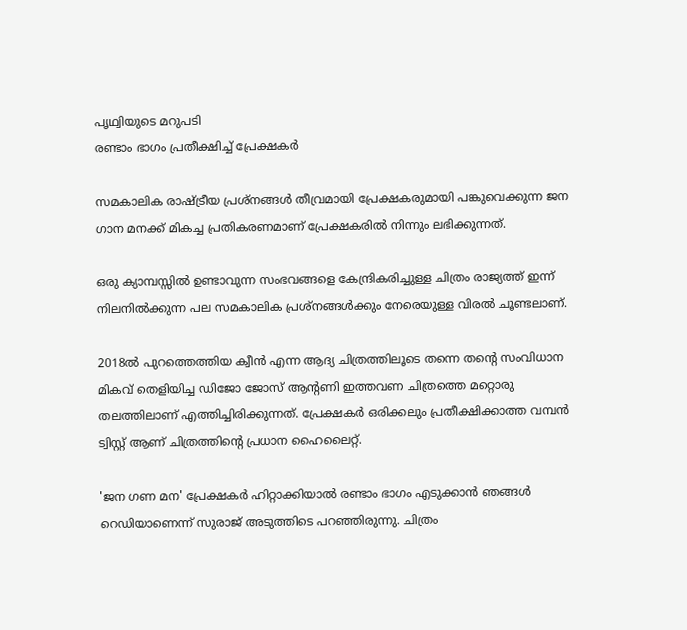പൃഥ്വിയുടെ മറുപടി
രണ്ടാം ഭാഗം പ്രതീക്ഷിച്ച് പ്രേക്ഷകർ

സമകാലിക രാഷ്ട്രീയ പ്രശ്നങ്ങൾ തീവ്രമായി പ്രേക്ഷകരുമായി പങ്കുവെക്കുന്ന ജന ഗാന മനക്ക് മികച്ച പ്രതികരണമാണ് പ്രേക്ഷകരിൽ നിന്നും ലഭിക്കുന്നത്.

ഒരു ക്യാമ്പസ്സിൽ ഉണ്ടാവുന്ന സംഭവങ്ങളെ കേന്ദ്രികരിച്ചുള്ള ചിത്രം രാജ്യത്ത് ഇന്ന് നിലനിൽക്കുന്ന പല സമകാലിക പ്രശ്നങ്ങൾക്കും നേരെയുള്ള വിരൽ ചൂണ്ടലാണ്.

2018ല്‍ പുറത്തെത്തിയ ക്വീന്‍ എന്ന ആദ്യ ചിത്രത്തിലൂടെ തന്നെ തന്റെ സംവിധാന മികവ് തെളിയിച്ച ഡിജോ ജോസ് ആന്‍റണി ഇത്തവണ ചിത്രത്തെ മറ്റൊരു തലത്തിലാണ് എത്തിച്ചിരിക്കുന്നത്. പ്രേക്ഷകർ ഒരിക്കലും പ്രതീക്ഷിക്കാത്ത വമ്പൻ ട്വിസ്റ്റ് ആണ് ചിത്രത്തിന്റെ പ്രധാന ഹൈലൈറ്റ്.

'ജന ഗണ മന' പ്രേക്ഷകർ ഹിറ്റാക്കിയാൽ രണ്ടാം ഭാഗം എടുക്കാൻ ഞങ്ങൾ റെഡിയാണെന്ന് സുരാജ് അടുത്തിടെ പറഞ്ഞിരുന്നു. ചിത്രം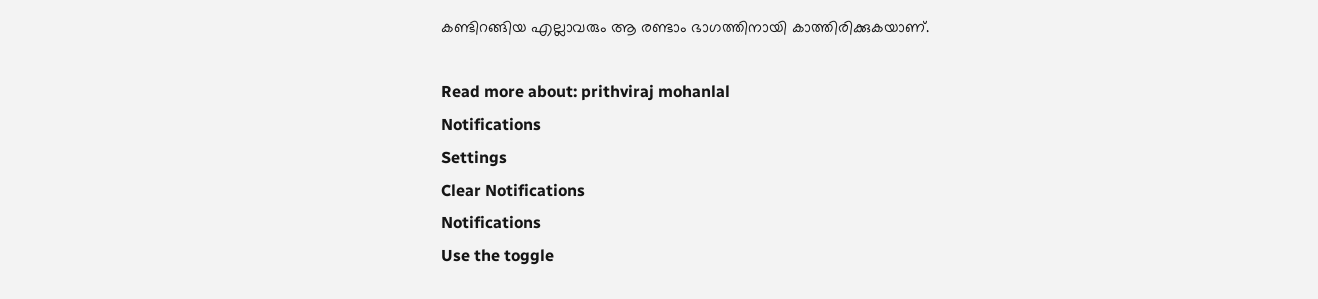കണ്ടിറങ്ങിയ എല്ലാവരും ആ രണ്ടാം ഭാഗത്തിനായി കാത്തിരിക്കുകയാണ്.

Read more about: prithviraj mohanlal
Notifications
Settings
Clear Notifications
Notifications
Use the toggle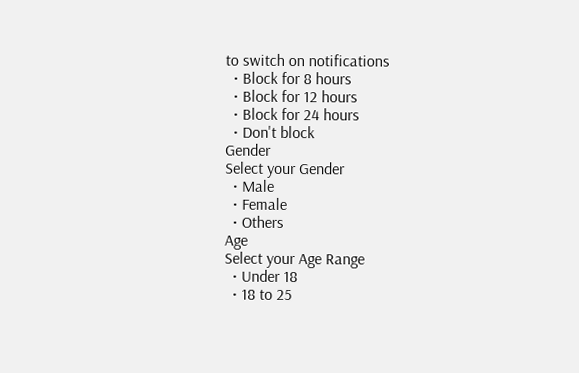to switch on notifications
  • Block for 8 hours
  • Block for 12 hours
  • Block for 24 hours
  • Don't block
Gender
Select your Gender
  • Male
  • Female
  • Others
Age
Select your Age Range
  • Under 18
  • 18 to 25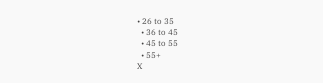• 26 to 35
  • 36 to 45
  • 45 to 55
  • 55+
X